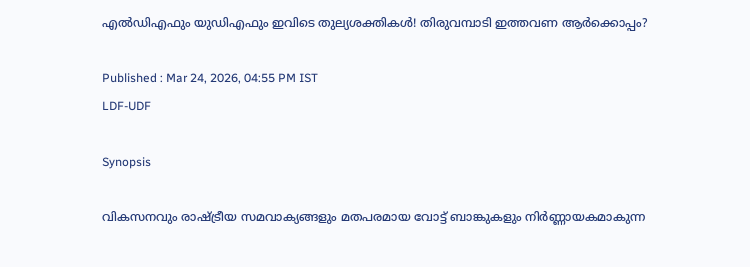എൽഡിഎഫും യുഡിഎഫും ഇവിടെ തുല്യശക്തികൾ! തിരുവമ്പാടി ഇത്തവണ ആര്‍ക്കൊപ്പം?

Published : Mar 24, 2026, 04:55 PM IST
LDF-UDF

Synopsis

വികസനവും രാഷ്ട്രീയ സമവാക്യങ്ങളും മതപരമായ വോട്ട് ബാങ്കുകളും നിർണ്ണായകമാകുന്ന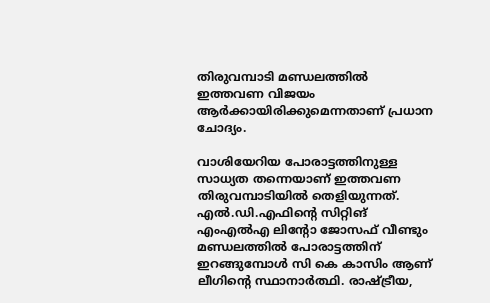തിരുവമ്പാടി മണ്ഡലത്തിൽ ഇത്തവണ വിജയം ആർക്കായിരിക്കുമെന്നതാണ് പ്രധാന ചോദ്യം.

വാശിയേറിയ പോരാട്ടത്തിനുള്ള സാധ്യത തന്നെയാണ് ഇത്തവണ തിരുവമ്പാടിയിൽ തെളിയുന്നത്. എൽ.ഡി.എഫിന്റെ സിറ്റിങ് എംഎൽഎ ലിന്റോ ജോസഫ് വീണ്ടും മണ്ഡലത്തിൽ പോരാട്ടത്തിന് ഇറങ്ങുമ്പോൾ സി കെ കാസിം ആണ് ലീഗിന്റെ സ്ഥാനാർ‌ത്ഥി. രാഷ്ട്രീയ,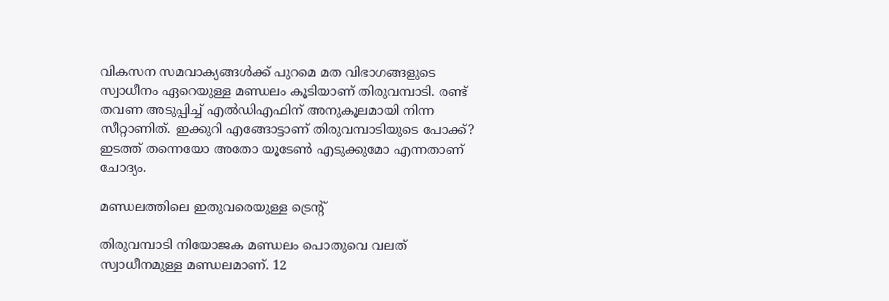വികസന സമവാക്യങ്ങൾക്ക് പുറമെ മത വിഭാഗങ്ങളുടെ സ്വാധീനം ഏറെയുള്ള മണ്ഡലം കൂടിയാണ് തിരുവമ്പാടി. രണ്ട് തവണ അടുപ്പിച്ച് എൽ‍ഡിഎഫിന് അനുകൂലമായി നിന്ന സീറ്റാണിത്. ഇക്കുറി എങ്ങോട്ടാണ് തിരുവമ്പാടിയുടെ പോക്ക്? ഇടത്ത് തന്നെയോ അതോ യൂടേൺ എടുക്കുമോ എന്നതാണ് ചോദ്യം.

മണ്ഡലത്തിലെ ഇതുവരെയുള്ള ട്രെന്റ്

തിരുവമ്പാടി നിയോജക മണ്ഡലം പൊതുവെ വലത് സ്വാധീനമുള്ള മണ്ഡലമാണ്. 12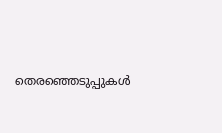തെരഞ്ഞെടുപ്പുകൾ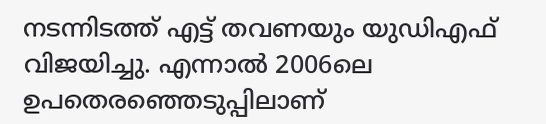നടന്നിടത്ത് എട്ട് തവണയും യുഡിഎഫ് വിജയിച്ചു. എന്നാൽ 2006ലെ ഉപതെരഞ്ഞെടുപ്പിലാണ്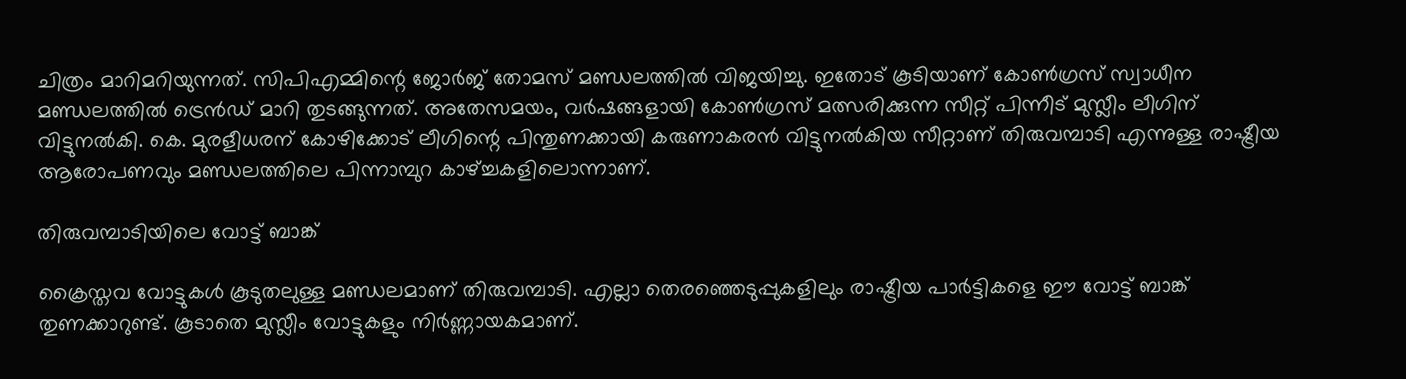ചിത്രം മാറിമറിയുന്നത്. സിപിഎമ്മിന്റെ ജോർജ് തോമസ് മണ്ഡലത്തിൽ വിജയിച്ചു. ഇതോട് കൂടിയാണ് കോൺഗ്രസ് സ്വാധീന മണ്ഡലത്തിൽ ട്രെൻഡ് മാറി തുടങ്ങുന്നത്. അതേസമയം, വർഷങ്ങളായി കോൺഗ്രസ് മത്സരിക്കുന്ന സീറ്റ് പിന്നീട് മുസ്ലീം ലീഗിന് വിട്ടുനൽകി. കെ. മുരളീധരന് കോഴിക്കോട് ലീഗിന്റെ പിന്തുണക്കായി കരുണാകരൻ വിട്ടുനൽകിയ സീറ്റാണ് തിരുവമ്പാടി എന്നുള്ള രാഷ്ട്രീയ ആരോപണവും മണ്ഡലത്തിലെ പിന്നാമ്പുറ കാഴ്ച്ചകളിലൊന്നാണ്.

തിരുവമ്പാടിയിലെ വോട്ട് ബാങ്ക്

ക്രൈസ്തവ വോട്ടുകൾ കൂടുതലുള്ള മണ്ഡലമാണ് തിരുവമ്പാടി. എല്ലാ തെരഞ്ഞെടുപ്പുകളിലും രാഷ്ട്രീയ പാർട്ടികളെ ഈ വോട്ട് ബാങ്ക് തുണക്കാറുണ്ട്. കൂടാതെ മുസ്ലീം വോട്ടുകളും നിർണ്ണായകമാണ്.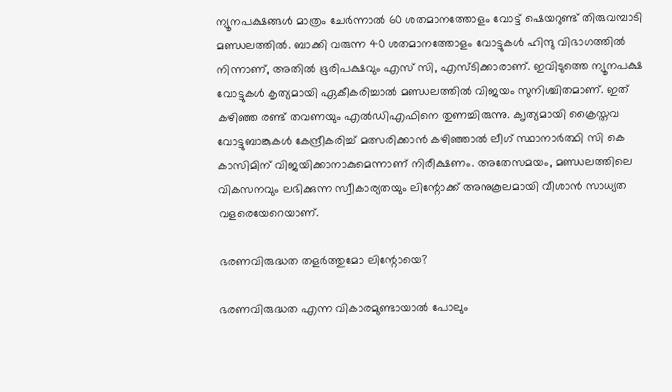ന്യൂനപക്ഷങ്ങൾ മാത്രം ചേർന്നാൽ 60 ശതമാനത്തോളം വോട്ട് ഷെയറുണ്ട് തിരുവമ്പാടി മണ്ഡലത്തിൽ. ബാക്കി വരുന്ന 40 ശതമാനത്തോളം വോട്ടുകൾ ഹിന്ദു വിഭാഗത്തിൽ നിന്നാണ്, അതിൽ ഭൂരിപക്ഷവും എസ് സി, എസ്ടിക്കാരാണ്. ഇവിടുത്തെ ന്യൂനപക്ഷ വോട്ടുകൾ കൃത്യമായി ഏകീകരിച്ചാൽ മണ്ഡലത്തിൽ വിജയം സുനിശ്ചിതമാണ്. ഇത് കഴിഞ്ഞ രണ്ട് തവണയും എൽഡിഎഫിനെ തുണച്ചിരുന്നു. ക‍ൃത്യമായി ക്രൈസ്തവ വോട്ടുബാങ്കുകൾ കേന്ദ്രീകരിച്ച് മത്സരിക്കാൻ കഴിഞ്ഞ‍ാൽ ലീഗ് സ്ഥാനാർത്ഥി സി കെ കാസിമിന് വിജയിക്കാനാകുമെന്നാണ് നിരീക്ഷണം. അതേസമയം, മണ്ഡലത്തിലെ വികസനവും ലഭിക്കുന്ന സ്വീകാര്യതയും ലിന്റോക്ക് അനുകൂലമായി വീശാൻ സാധ്യത വളരെയേറെയാണ്.

ഭരണവിരുദ്ധത തളർത്തുമോ ലിന്റോയെ?

ഭരണവിരുദ്ധത എന്ന വികാരമുണ്ടായാൽ പോലും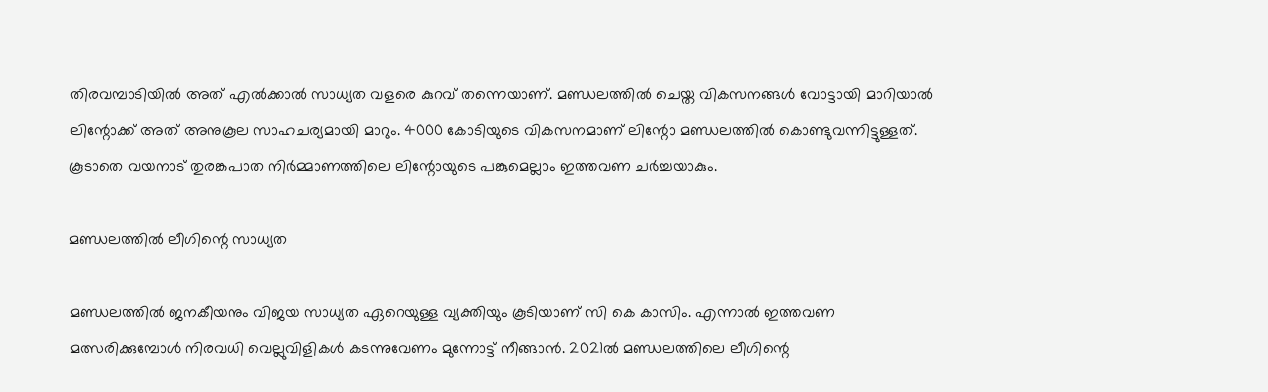തിരവമ്പാടിയിൽ അത് എൽക്കാൽ സാധ്യത വളരെ കുറവ് തന്നെയാണ്. മണ്ഡലത്തിൽ ചെയ്ത വികസനങ്ങൾ വോട്ടായി മാറിയാൽ ലിന്റോക്ക് അത് അനുകൂല സാഹചര്യമായി മാറും. 4000 കോടിയുടെ വികസനമാണ് ലിന്റോ മണ്ഡലത്തിൽ കൊണ്ടുവന്നിട്ടുള്ളത്. കൂടാതെ വയനാട് തുരങ്കപാത നിർമ്മാണത്തിലെ ലിന്റോയുടെ പങ്കുമെല്ലാം ഇത്തവണ ചർച്ചയാകും.

മണ്ഡലത്തിൽ ലീഗിന്റെ സാധ്യത

മണ്ഡലത്തിൽ ജനകീയനും വിജയ സാധ്യത ഏറെയുള്ള വ്യക്തിയും കൂടിയാണ് സി കെ കാസിം. എന്നാൽ ഇത്തവണ മത്സരിക്കുമ്പോൾ നിര‌വധി വെല്ലുവിളികൾ കടന്നുവേണം മുന്നോട്ട് നീങ്ങാൻ. 2021ൽ മണ്ഡലത്തിലെ ലീഗിന്റെ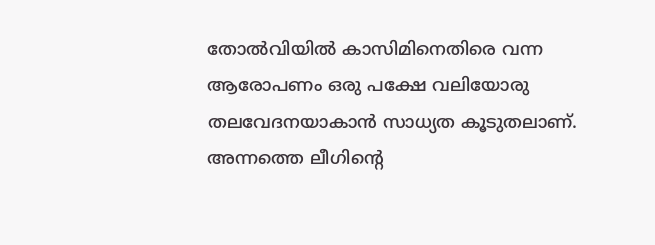തോൽവിയിൽ കാസിമിനെതിരെ വന്ന ആരോപണം ഒരു പക്ഷേ വലിയോരു തലവേദനയാകാൻ സാധ്യത കൂടുതലാണ്. അന്നത്തെ ലീഗിന്റെ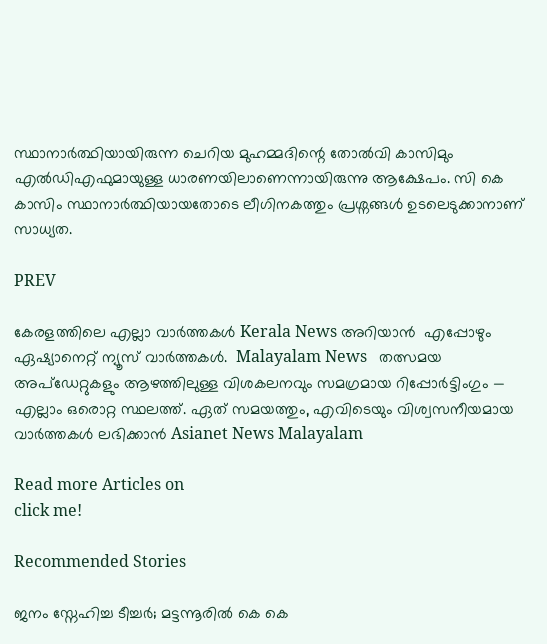സ്ഥാനാർത്ഥിയായിരുന്ന ചെറിയ മുഹമ്മദിന്റെ തോൽവി കാസിമും എൽഡിഎഫുമായുള്ള ധാരണയിലാണെന്നായിരുന്നു ആക്ഷേപം. സി കെ കാസിം സ്ഥാനാർത്ഥിയായതോടെ ലീഗിനകത്തും പ്രശ്നങ്ങൾ ഉടലെടുക്കാനാണ് സാധ്യത.

PREV

കേരളത്തിലെ എല്ലാ വാർത്തകൾ Kerala News അറിയാൻ  എപ്പോഴും ഏഷ്യാനെറ്റ് ന്യൂസ് വാർത്തകൾ.  Malayalam News   തത്സമയ അപ്‌ഡേറ്റുകളും ആഴത്തിലുള്ള വിശകലനവും സമഗ്രമായ റിപ്പോർട്ടിംഗും — എല്ലാം ഒരൊറ്റ സ്ഥലത്ത്. ഏത് സമയത്തും, എവിടെയും വിശ്വസനീയമായ വാർത്തകൾ ലഭിക്കാൻ Asianet News Malayalam

Read more Articles on
click me!

Recommended Stories

ജനം സ്നേഹിച്ച ടീച്ചര്‍; മട്ടന്നൂരില്‍ കെ കെ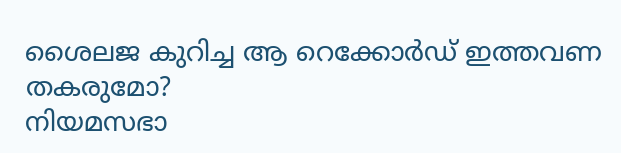ശൈലജ കുറിച്ച ആ റെക്കോര്‍ഡ് ഇത്തവണ തകരുമോ?
നിയമസഭാ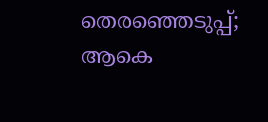തെരഞ്ഞെടുപ്പ്; ആകെ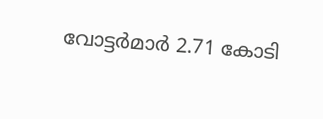വോട്ടർമാർ 2.71 കോടി